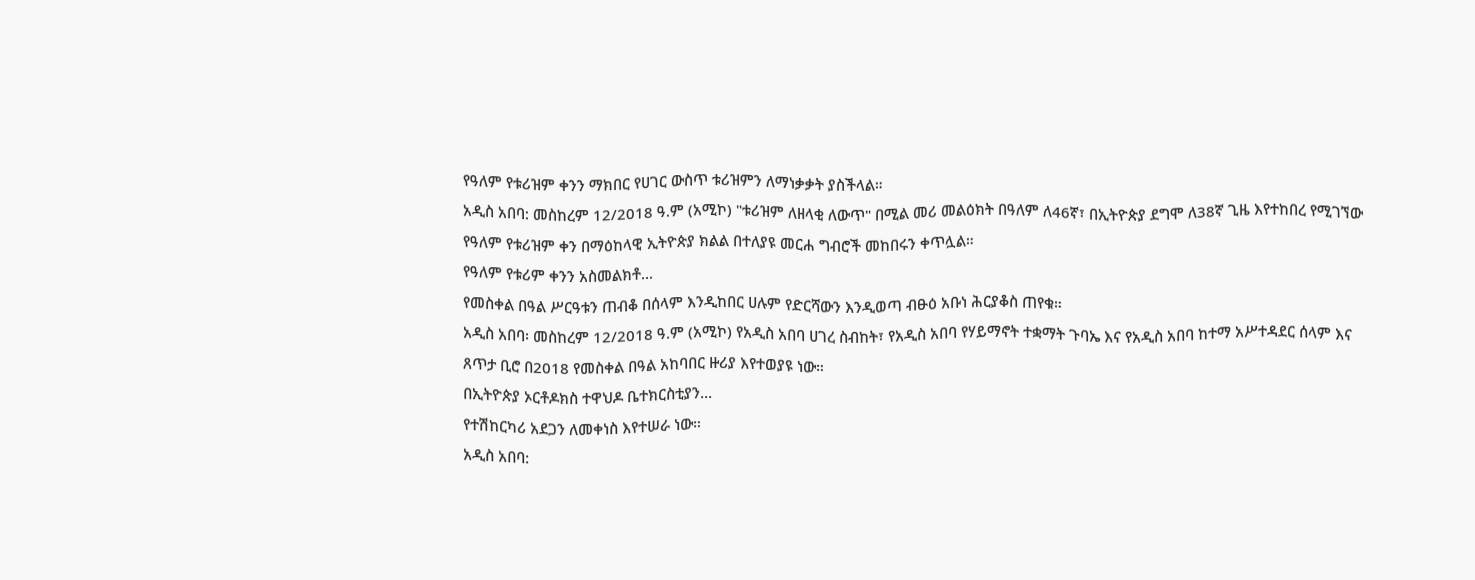የዓለም የቱሪዝም ቀንን ማክበር የሀገር ውስጥ ቱሪዝምን ለማነቃቃት ያስችላል።
አዲስ አበባ: መስከረም 12/2018 ዓ.ም (አሚኮ) "ቱሪዝም ለዘላቂ ለውጥ" በሚል መሪ መልዕክት በዓለም ለ46ኛ፣ በኢትዮጵያ ደግሞ ለ38ኛ ጊዜ እየተከበረ የሚገኘው የዓለም የቱሪዝም ቀን በማዕከላዊ ኢትዮጵያ ክልል በተለያዩ መርሐ ግብሮች መከበሩን ቀጥሏል።
የዓለም የቱሪም ቀንን አስመልክቶ...
የመስቀል በዓል ሥርዓቱን ጠብቆ በሰላም እንዲከበር ሀሉም የድርሻውን እንዲወጣ ብፁዕ አቡነ ሕርያቆስ ጠየቁ።
አዲስ አበባ፡ መስከረም 12/2018 ዓ.ም (አሚኮ) የአዲስ አበባ ሀገረ ስብከት፣ የአዲስ አበባ የሃይማኖት ተቋማት ጉባኤ እና የአዲስ አበባ ከተማ አሥተዳደር ሰላም እና ጸጥታ ቢሮ በ2018 የመስቀል በዓል አከባበር ዙሪያ እየተወያዩ ነው።
በኢትዮጵያ ኦርቶዶክስ ተዋህዶ ቤተክርስቲያን...
የተሽከርካሪ አደጋን ለመቀነስ እየተሠራ ነው።
አዲስ አበባ: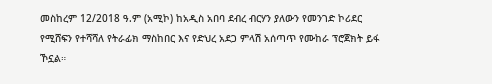መስከረም 12/2018 ዓ.ም (አሚኮ) ከአዲስ አበባ ደብረ ብርሃን ያለውን የመንገድ ኮሪደር የሚሸፍን የተሻሻለ የትራፊክ ማስከበር እና የድህረ አደጋ ምላሽ አሰጣጥ የሙከራ ፕሮጀክት ይፋ ኾኗል።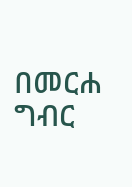በመርሐ ግብር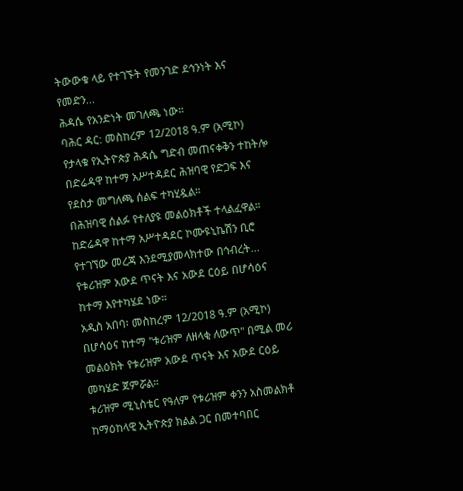ትውውቁ ላይ የተገኙት የመንገድ ደኅንነት እና የመድን...
ሕዳሴ የአንድነት መገለጫ ነው።
ባሕር ዳር: መስከረም 12/2018 ዓ.ም (አሚኮ)
የታላቁ የኢትዮጵያ ሕዳሴ ግድብ መጠናቀቅን ተከትሎ በድሬዳዋ ከተማ አሥተዳደር ሕዝባዊ የድጋፍ እና የደስታ መግለጫ ሰልፍ ተካሂዷል።
በሕዝባዊ ሰልፉ የተለያዩ መልዕክቶች ተላልፈዋል። ከድሬዳዋ ከተማ አሥተዳደር ኮሙዩኒኬሽን ቢሮ የተገኘው መረጃ እንደሚያመላክተው በኅብረት...
የቱሪዝም አውደ ጥናት እና አውደ ርዕይ በሆሳዕና ከተማ እየተካሄደ ነው።
አዲስ አበባ፡ መስከረም 12/2018 ዓ.ም (አሚኮ) በሆሳዕና ከተማ "ቱሪዝም ለዘላቂ ለውጥ" በሚል መሪ መልዕክት የቱሪዝም አውደ ጥናት እና አውደ ርዕይ መካሄድ ጀምሯል።
ቱሪዝም ሚኒስቴር የዓለም የቱሪዝም ቀንን አስመልክቶ ከማዕከላዊ ኢትዮጵያ ክልል ጋር በመተባበር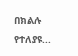በክልሉ የተለያዩ...